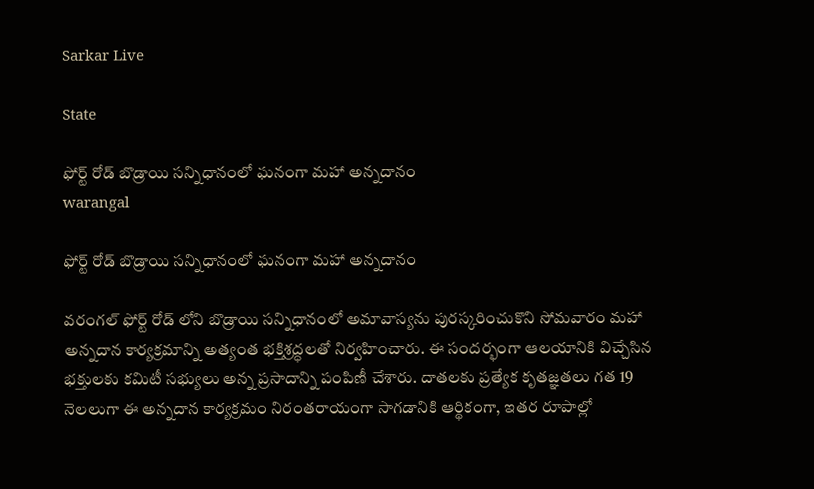Sarkar Live

State

ఫోర్ట్ రోడ్ బొడ్రాయి సన్నిధానంలో ఘనంగా మహా అన్నదానం
warangal

ఫోర్ట్ రోడ్ బొడ్రాయి సన్నిధానంలో ఘనంగా మహా అన్నదానం

వరంగల్ ఫోర్ట్ రోడ్ లోని బొడ్రాయి సన్నిధానంలో అమావాస్యను పురస్కరించుకొని సోమవారం మహా అన్నదాన కార్యక్రమాన్ని అత్యంత భక్తిశ్రద్ధలతో నిర్వహించారు. ఈ సందర్భంగా ఆలయానికి విచ్చేసిన భక్తులకు కమిటీ సభ్యులు అన్న ప్రసాదాన్ని పంపిణీ చేశారు. దాతలకు ప్రత్యేక కృతజ్ఞతలు గత 19 నెలలుగా ఈ అన్నదాన కార్యక్రమం నిరంతరాయంగా సాగడానికి ఆర్థికంగా, ఇతర రూపాల్లో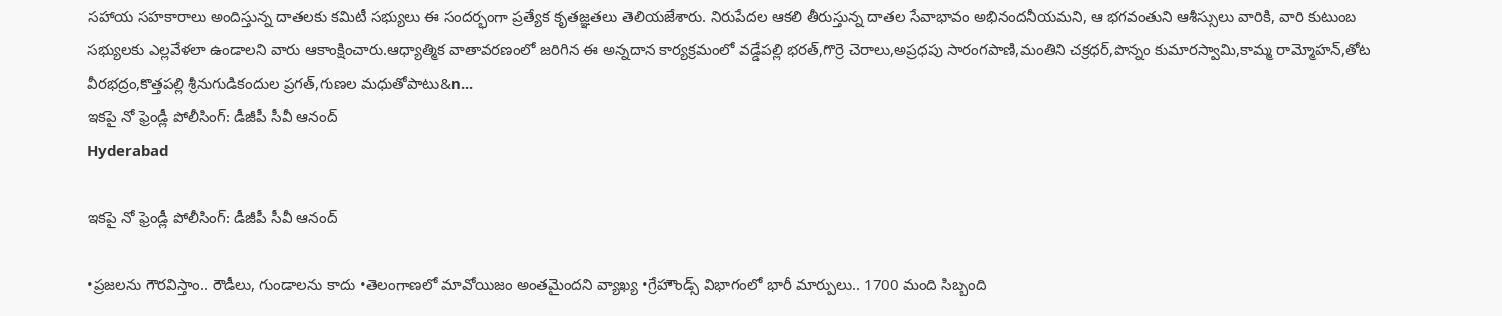సహాయ సహకారాలు అందిస్తున్న దాతలకు కమిటీ సభ్యులు ఈ సందర్భంగా ప్రత్యేక కృతజ్ఞతలు తెలియజేశారు. నిరుపేదల ఆకలి తీరుస్తున్న దాతల సేవాభావం అభినందనీయమని, ఆ భగవంతుని ఆశీస్సులు వారికి, వారి కుటుంబ సభ్యులకు ఎల్లవేళలా ఉండాలని వారు ఆకాంక్షించారు.ఆధ్యాత్మిక వాతావరణంలో జరిగిన ఈ అన్నదాన కార్యక్రమంలో వడ్డేపల్లి భరత్,గొర్రె చెరాలు,అప్రధపు సారంగపాణి,మంతిని చక్రధర్,పొన్నం కుమారస్వామి,కామ్మ రామ్మోహన్,తోట వీరభద్రం,కొత్తపల్లి శ్రీనుగుడికందుల ప్రగత్,గుణల మధుతోపాటు&n...
ఇకపై నో ఫ్రెండ్లీ పోలీసింగ్: డీజీపీ సీవీ ఆనంద్
Hyderabad

ఇకపై నో ఫ్రెండ్లీ పోలీసింగ్: డీజీపీ సీవీ ఆనంద్

•ప్రజలను గౌరవిస్తాం.. రౌడీలు, గుండాలను కాదు •తెలంగాణలో మావోయిజం అంతమైందని వ్యాఖ్య •గ్రేహౌండ్స్ విభాగంలో భారీ మార్పులు.. 1700 మంది సిబ్బంది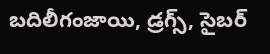బదిలీగంజాయి, డ్రగ్స్, సైబర్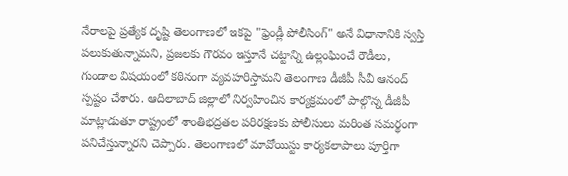నేరాలపై ప్రత్యేక దృష్టి తెలంగాణలో ఇకపై "ఫ్రెండ్లీ పోలీసింగ్" అనే విధానానికి స్వస్తి పలుకుతున్నామని, ప్రజలకు గౌరవం ఇస్తూనే చట్టాన్ని ఉల్లంఘించే రౌడీలు, గుండాల విషయంలో కఠినంగా వ్యవహరిస్తామని తెలంగాణ డీజీపీ సీవీ ఆనంద్ స్పష్టం చేశారు. ఆదిలాబాద్ జిల్లాలో నిర్వహించిన కార్యక్రమంలో పాల్గొన్న డీజీపీ మాట్లాడుతూ రాష్ట్రంలో శాంతిభద్రతల పరిరక్షణకు పోలీసులు మరింత సమర్థంగా పనిచేస్తున్నారని చెప్పారు. తెలంగాణలో మావోయిస్టు కార్యకలాపాలు పూర్తిగా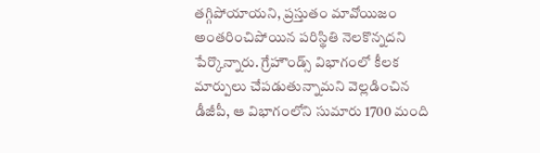తగ్గిపోయాయని, ప్రస్తుతం మావోయిజం అంతరించిపోయిన పరిస్థితి నెలకొన్నదని పేర్కొన్నారు. గ్రేహౌండ్స్ విభాగంలో కీలక మార్పులు చేపడుతున్నామని వెల్లడించిన డీజీపీ, ఆ విభాగంలోని సుమారు 1700 మంది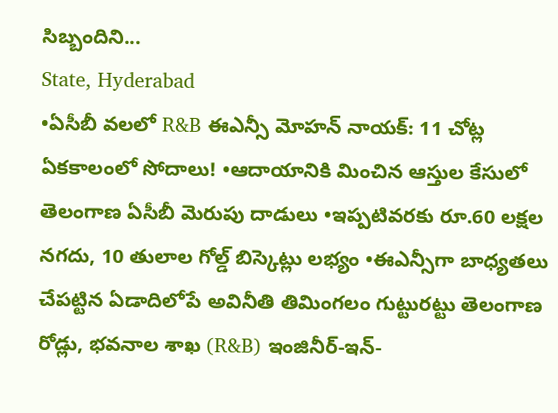సిబ్బందిని...
State, Hyderabad
•ఏసీబీ వలలో R&B ఈఎన్సీ మోహన్ నాయక్: 11 చోట్ల ఏకకాలంలో సోదాలు! •ఆదాయానికి మించిన ఆస్తుల కేసులో తెలంగాణ ఏసీబీ మెరుపు దాడులు •ఇప్పటివరకు రూ.60 లక్షల నగదు, 10 తులాల గోల్డ్ బిస్కెట్లు లభ్యం •ఈఎన్సీగా బాధ్యతలు చేపట్టిన ఏడాదిలోపే అవినీతి తిమింగలం గుట్టురట్టు తెలంగాణ రోడ్లు, భవనాల శాఖ (R&B) ఇంజినీర్-ఇన్-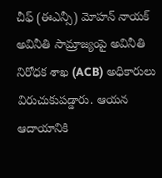చీఫ్ (ఈఎన్సీ) మోహన్ నాయక్ అవినీతి సామ్రాజ్యంపై అవినీతి నిరోధక శాఖ (ACB) అధికారులు విరుచుకుపడ్డారు. ఆయన ఆదాయానికి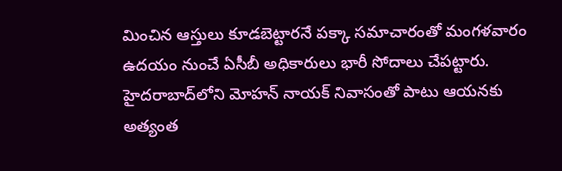మించిన ఆస్తులు కూడబెట్టారనే పక్కా సమాచారంతో మంగళవారం ఉదయం నుంచే ఏసీబీ అధికారులు భారీ సోదాలు చేపట్టారు. హైదరాబాద్‌లోని మోహన్ నాయక్ నివాసంతో పాటు ఆయనకు అత్యంత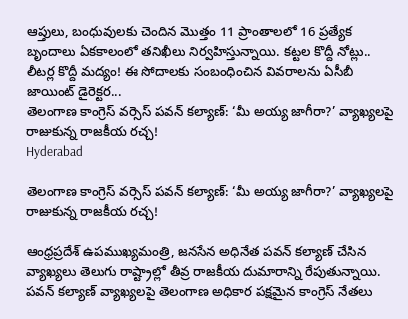ఆప్తులు, బంధువులకు చెందిన మొత్తం 11 ప్రాంతాలలో 16 ప్రత్యేక బృందాలు ఏకకాలంలో తనిఖీలు నిర్వహిస్తున్నాయి. కట్టల కొద్దీ నోట్లు.. లీటర్ల కొద్దీ మద్యం! ఈ సోదాలకు సంబంధించిన వివరాలను ఏసీబీ జాయింట్ డైరెక్టర...
తెలంగాణ కాంగ్రెస్ వర్సెస్ పవన్ కల్యాణ్: ‘మీ అయ్య జాగీరా?’ వ్యాఖ్యలపై రాజుకున్న రాజకీయ రచ్చ!
Hyderabad

తెలంగాణ కాంగ్రెస్ వర్సెస్ పవన్ కల్యాణ్: ‘మీ అయ్య జాగీరా?’ వ్యాఖ్యలపై రాజుకున్న రాజకీయ రచ్చ!

ఆంధ్రప్రదేశ్ ఉపముఖ్యమంత్రి, జనసేన అధినేత పవన్ కల్యాణ్ చేసిన వ్యాఖ్యలు తెలుగు రాష్ట్రాల్లో తీవ్ర రాజకీయ దుమారాన్ని రేపుతున్నాయి. పవన్ కల్యాణ్ వ్యాఖ్యలపై తెలంగాణ అధికార పక్షమైన కాంగ్రెస్ నేతలు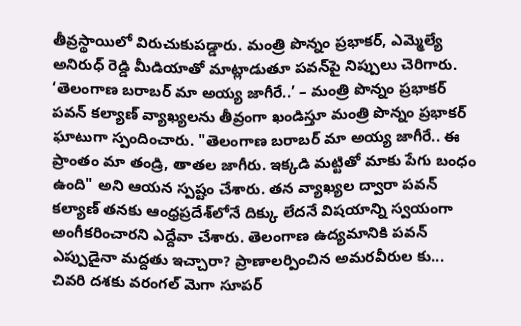తీవ్రస్థాయిలో విరుచుకుపడ్డారు. మంత్రి పొన్నం ప్రభాకర్, ఎమ్మెల్యే అనిరుధ్ రెడ్డి మీడియాతో మాట్లాడుతూ పవన్‌పై నిప్పులు చెరిగారు. ‘తెలంగాణ బరాబర్‌ మా అయ్య జాగీరే..’ – మంత్రి పొన్నం ప్రభాకర్ పవన్ కల్యాణ్ వ్యాఖ్యలను తీవ్రంగా ఖండిస్తూ మంత్రి పొన్నం ప్రభాకర్ ఘాటుగా స్పందించారు. "తెలంగాణ బరాబర్‌ మా అయ్య జాగీరే.. ఈ ప్రాంతం మా తండ్రి, తాతల జాగీరు. ఇక్కడి మట్టితో మాకు పేగు బంధం ఉంది" అని ఆయన స్పష్టం చేశారు. తన వ్యాఖ్యల ద్వారా పవన్ కల్యాణ్ తనకు ఆంధ్రప్రదేశ్‌లోనే దిక్కు లేదనే విషయాన్ని స్వయంగా అంగీకరించారని ఎద్దేవా చేశారు. తెలంగాణ ఉద్యమానికి పవన్ ఎప్పుడైనా మద్దతు ఇచ్చారా? ప్రాణాలర్పించిన అమరవీరుల కు...
చివరి దశకు వరంగల్ మెగా సూపర్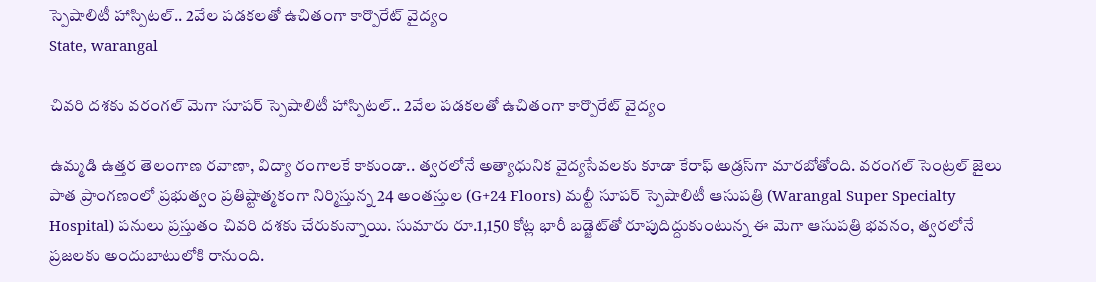స్పెషాలిటీ హాస్పిటల్.. 2వేల పడకలతో ఉచితంగా కార్పొరేట్ వైద్యం
State, warangal

చివరి దశకు వరంగల్ మెగా సూపర్ స్పెషాలిటీ హాస్పిటల్.. 2వేల పడకలతో ఉచితంగా కార్పొరేట్ వైద్యం

ఉమ్మడి ఉత్తర తెలంగాణ రవాణా, విద్యా రంగాలకే కాకుండా.. త్వరలోనే అత్యాధునిక వైద్యసేవలకు కూడా కేరాఫ్ అడ్రస్‌గా మారబోతోంది. వరంగల్ సెంట్రల్ జైలు పాత ప్రాంగణంలో ప్రభుత్వం ప్రతిష్టాత్మకంగా నిర్మిస్తున్న 24 అంతస్తుల (G+24 Floors) మల్టీ సూపర్ స్పెషాలిటీ ఆసుపత్రి (Warangal Super Specialty Hospital) పనులు ప్రస్తుతం చివరి దశకు చేరుకున్నాయి. సుమారు రూ.1,150 కోట్ల భారీ బడ్జెట్‌తో రూపుదిద్దుకుంటున్న ఈ మెగా ఆసుపత్రి భవనం, త్వరలోనే ప్రజలకు అందుబాటులోకి రానుంది.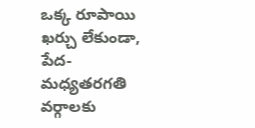ఒక్క రూపాయి ఖర్చు లేకుండా, పేద-మధ్యతరగతి వర్గాలకు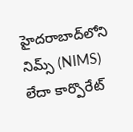హైదరాబాద్‌లోని నిమ్స్ (NIMS) లేదా కార్పొరేట్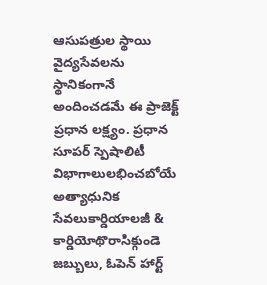ఆసుపత్రుల స్థాయి వైద్యసేవలను స్థానికంగానే అందించడమే ఈ ప్రాజెక్ట్ ప్రధాన లక్ష్యం. ప్రధాన సూపర్ స్పెషాలిటీ విభాగాలులభించబోయే అత్యాధునిక సేవలుకార్డియాలజీ & కార్డియోథొరాసిక్గుండె జబ్బులు, ఓపెన్ హార్ట్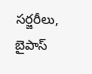సర్జరీలు, బైపాస్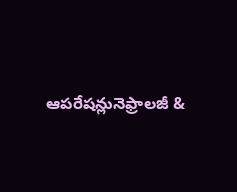ఆపరేషన్లునెఫ్రాలజీ &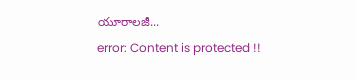యూరాలజీ...
error: Content is protected !!